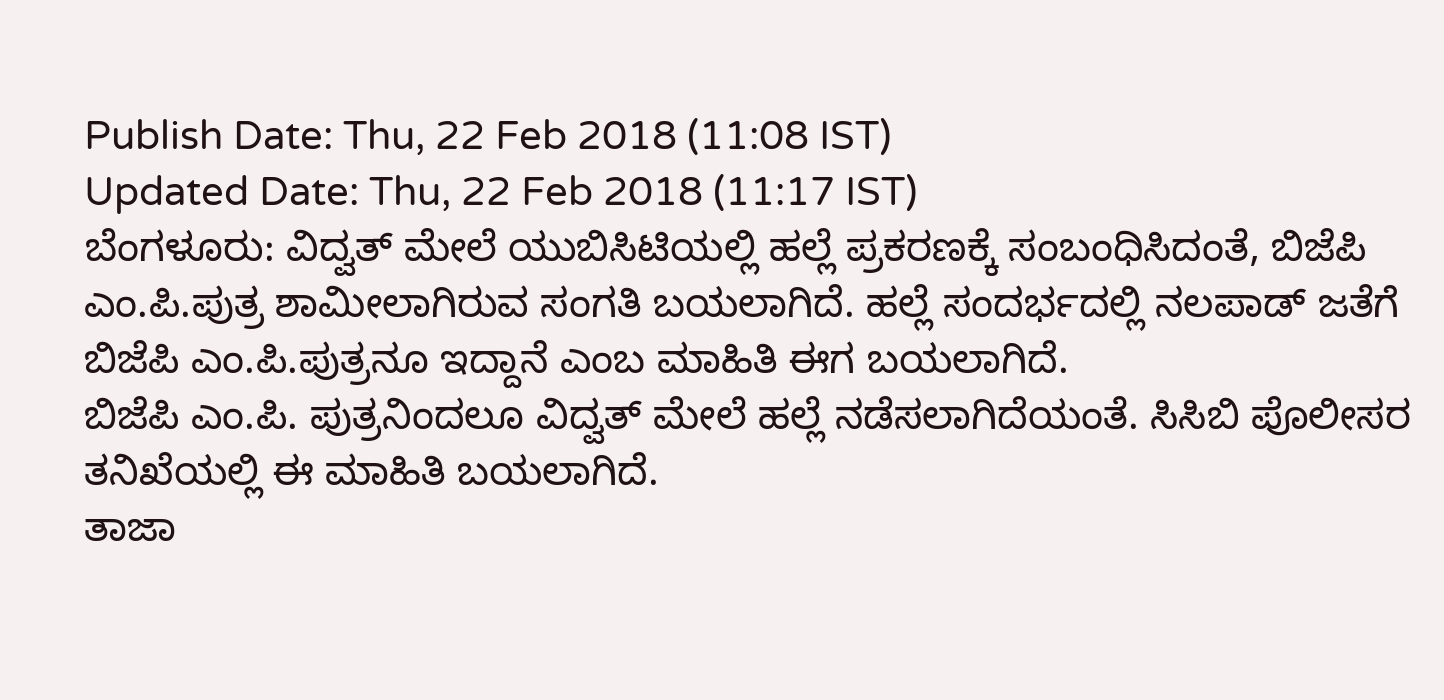Publish Date: Thu, 22 Feb 2018 (11:08 IST)
Updated Date: Thu, 22 Feb 2018 (11:17 IST)
ಬೆಂಗಳೂರು: ವಿದ್ವತ್ ಮೇಲೆ ಯುಬಿಸಿಟಿಯಲ್ಲಿ ಹಲ್ಲೆ ಪ್ರಕರಣಕ್ಕೆ ಸಂಬಂಧಿಸಿದಂತೆ, ಬಿಜೆಪಿ ಎಂ.ಪಿ.ಪುತ್ರ ಶಾಮೀಲಾಗಿರುವ ಸಂಗತಿ ಬಯಲಾಗಿದೆ. ಹಲ್ಲೆ ಸಂದರ್ಭದಲ್ಲಿ ನಲಪಾಡ್ ಜತೆಗೆ ಬಿಜೆಪಿ ಎಂ.ಪಿ.ಪುತ್ರನೂ ಇದ್ದಾನೆ ಎಂಬ ಮಾಹಿತಿ ಈಗ ಬಯಲಾಗಿದೆ.
ಬಿಜೆಪಿ ಎಂ.ಪಿ. ಪುತ್ರನಿಂದಲೂ ವಿದ್ವತ್ ಮೇಲೆ ಹಲ್ಲೆ ನಡೆಸಲಾಗಿದೆಯಂತೆ. ಸಿಸಿಬಿ ಪೊಲೀಸರ ತನಿಖೆಯಲ್ಲಿ ಈ ಮಾಹಿತಿ ಬಯಲಾಗಿದೆ.
ತಾಜಾ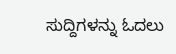ಸುದ್ದಿಗಳನ್ನು ಓದಲು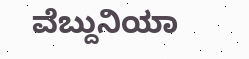ವೆಬ್ದುನಿಯಾ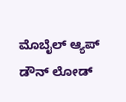ಮೊಬೈಲ್ ಆ್ಯಪ್ ಡೌನ್ ಲೋಡ್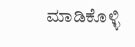ಮಾಡಿಕೊಳ್ಳಿ